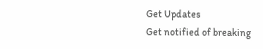Get Updates
Get notified of breaking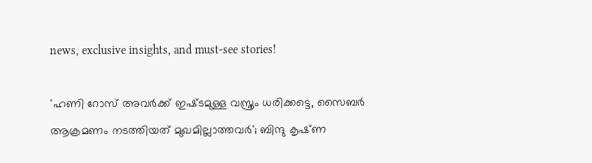news, exclusive insights, and must-see stories!

'ഹണി റോസ് അവർക്ക് ഇഷ്‌ടമുള്ള വസ്ത്രം ധരിക്കട്ടെ, സൈബർ ആക്രമണം നടത്തിയത് മുഖമില്ലാത്തവർ'; ബിന്ദു കൃഷ്‌ണ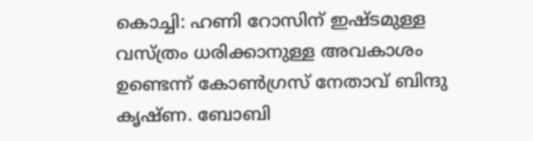കൊച്ചി: ഹണി റോസിന് ഇഷ്‌ടമുള്ള വസ്ത്രം ധരിക്കാനുള്ള അവകാശം ഉണ്ടെന്ന് കോൺഗ്രസ് നേതാവ് ബിന്ദു കൃഷ്‌ണ. ബോബി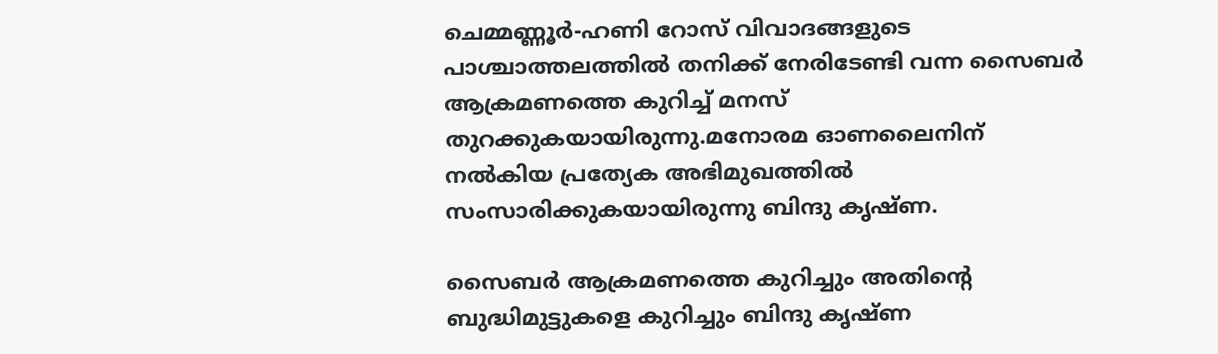ചെമ്മണ്ണൂർ-ഹണി റോസ് വിവാദങ്ങളുടെ പാശ്ചാത്തലത്തിൽ തനിക്ക് നേരിടേണ്ടി വന്ന സൈബർ ആക്രമണത്തെ കുറിച്ച് മനസ് തുറക്കുകയായിരുന്നു.മനോരമ ഓണലൈനിന് നൽകിയ പ്രത്യേക അഭിമുഖത്തിൽ സംസാരിക്കുകയായിരുന്നു ബിന്ദു കൃഷ്‌ണ.

സൈബർ ആക്രമണത്തെ കുറിച്ചും അതിന്റെ ബുദ്ധിമുട്ടുകളെ കുറിച്ചും ബിന്ദു കൃഷ്‌ണ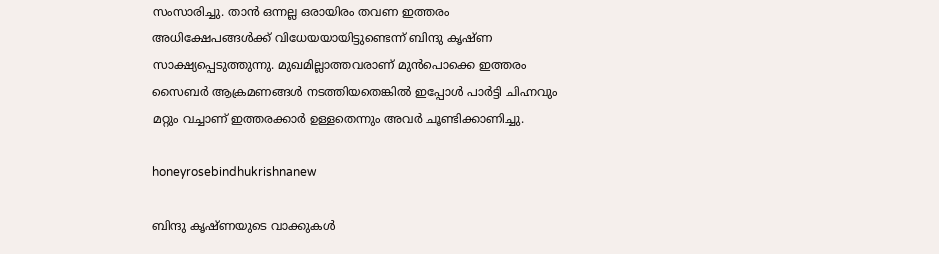സംസാരിച്ചു. താൻ ഒന്നല്ല ഒരായിരം തവണ ഇത്തരം അധിക്ഷേപങ്ങൾക്ക് വിധേയയായിട്ടുണ്ടെന്ന് ബിന്ദു കൃഷ്‌ണ സാക്ഷ്യപ്പെടുത്തുന്നു. മുഖമില്ലാത്തവരാണ് മുൻപൊക്കെ ഇത്തരം സൈബർ ആക്രമണങ്ങൾ നടത്തിയതെങ്കിൽ ഇപ്പോൾ പാർട്ടി ചിഹ്നവും മറ്റും വച്ചാണ് ഇത്തരക്കാർ ഉള്ളതെന്നും അവർ ചൂണ്ടിക്കാണിച്ചു.

honeyrosebindhukrishnanew

ബിന്ദു കൃഷ്‌ണയുടെ വാക്കുകൾ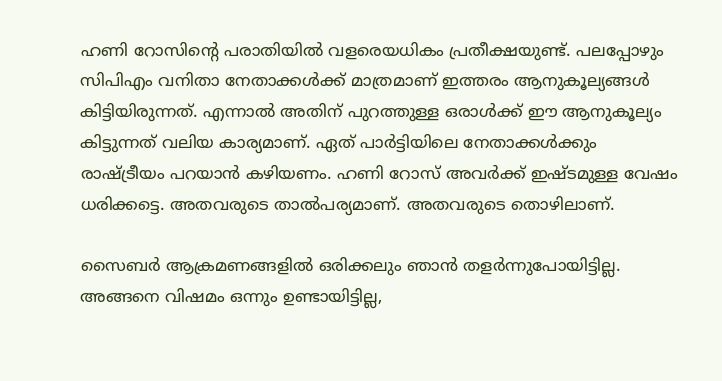ഹണി റോസിന്റെ പരാതിയിൽ വളരെയധികം പ്രതീക്ഷയുണ്ട്. പലപ്പോഴും സിപിഎം വനിതാ നേതാക്കൾക്ക് മാത്രമാണ് ഇത്തരം ആനുകൂല്യങ്ങൾ കിട്ടിയിരുന്നത്. എന്നാൽ അതിന് പുറത്തുള്ള ഒരാൾക്ക് ഈ ആനുകൂല്യം കിട്ടുന്നത് വലിയ കാര്യമാണ്. ഏത് പാർട്ടിയിലെ നേതാക്കൾക്കും രാഷ്ട്രീയം പറയാൻ കഴിയണം. ഹണി റോസ് അവർക്ക് ഇഷ്‌ടമുള്ള വേഷം ധരിക്കട്ടെ. അതവരുടെ താൽപര്യമാണ്. അതവരുടെ തൊഴിലാണ്.

സൈബർ ആക്രമണങ്ങളിൽ ഒരിക്കലും ഞാൻ തളർന്നുപോയിട്ടില്ല. അങ്ങനെ വിഷമം ഒന്നും ഉണ്ടായിട്ടില്ല,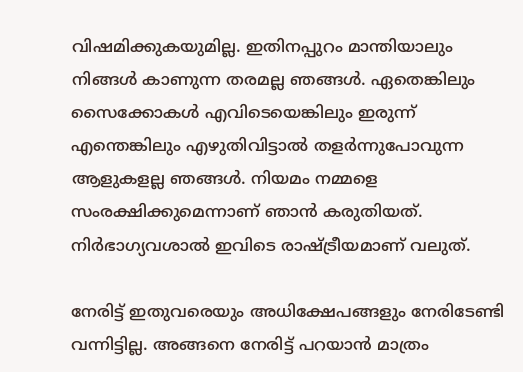വിഷമിക്കുകയുമില്ല. ഇതിനപ്പുറം മാന്തിയാലും നിങ്ങൾ കാണുന്ന തരമല്ല ഞങ്ങൾ. ഏതെങ്കിലും സൈക്കോകൾ എവിടെയെങ്കിലും ഇരുന്ന് എന്തെങ്കിലും എഴുതിവിട്ടാൽ തളർന്നുപോവുന്ന ആളുകളല്ല ഞങ്ങൾ. നിയമം നമ്മളെ സംരക്ഷിക്കുമെന്നാണ് ഞാൻ കരുതിയത്. നിർഭാഗ്യവശാൽ ഇവിടെ രാഷ്ട്രീയമാണ് വലുത്.

നേരിട്ട് ഇതുവരെയും അധിക്ഷേപങ്ങളും നേരിടേണ്ടി വന്നിട്ടില്ല. അങ്ങനെ നേരിട്ട് പറയാൻ മാത്രം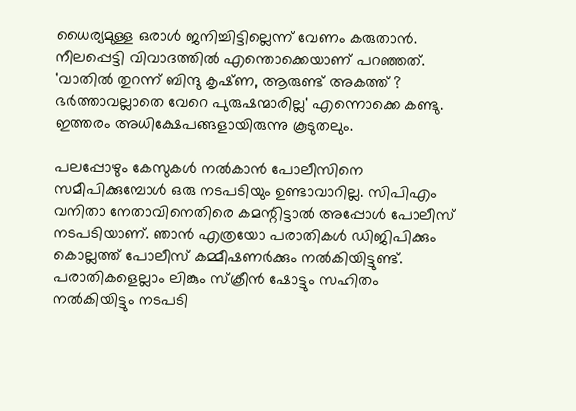ധൈര്യമുള്ള ഒരാൾ ജനിച്ചിട്ടില്ലെന്ന് വേണം കരുതാൻ. നീലപ്പെട്ടി വിവാദത്തിൽ എന്തൊക്കെയാണ് പറഞ്ഞത്. 'വാതിൽ തുറന്ന് ബിന്ദു കൃഷ്‌ണ, ആരുണ്ട് അകത്ത് ? ഭർത്താവല്ലാതെ വേറെ പുരുഷന്മാരില്ല' എന്നൊക്കെ കണ്ടു. ഇത്തരം അധിക്ഷേപങ്ങളായിരുന്നു കൂടുതലും.

പലപ്പോഴും കേസുകൾ നൽകാൻ പോലീസിനെ സമീപിക്കുമ്പോൾ ഒരു നടപടിയും ഉണ്ടാവാറില്ല. സിപിഎം വനിതാ നേതാവിനെതിരെ കമന്റിട്ടാൽ അപ്പോൾ പോലീസ് നടപടിയാണ്. ഞാൻ എത്രയോ പരാതികൾ ഡിജിപിക്കും കൊല്ലത്ത് പോലീസ് കമ്മീഷണർക്കും നൽകിയിട്ടുണ്ട്. പരാതികളെല്ലാം ലിങ്കും സ്ക്രീൻ ഷോട്ടും സഹിതം നൽകിയിട്ടും നടപടി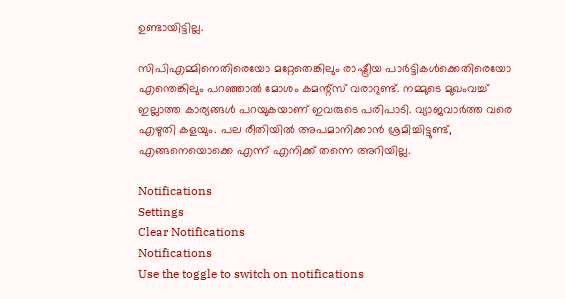ഉണ്ടായിട്ടില്ല.

സിപിഎമ്മിനെതിരെയോ മറ്റേതെങ്കിലും രാഷ്ട്രീയ പാർട്ടികൾക്കെതിരെയോ എന്തെങ്കിലും പറഞ്ഞാൽ മോശം കമന്റ്സ് വരാറുണ്ട്. നമ്മുടെ മുഖംവച്ച് ഇല്ലാത്ത കാര്യങ്ങൾ പറയുകയാണ് ഇവരുടെ പരിപാടി. വ്യാജവാർത്ത വരെ എഴുതി കളയും. പല രീതിയിൽ അപമാനിക്കാൻ ശ്രമിച്ചിട്ടുണ്ട്, എങ്ങനെയൊക്കെ എന്ന് എനിക്ക് തന്നെ അറിയില്ല.

Notifications
Settings
Clear Notifications
Notifications
Use the toggle to switch on notifications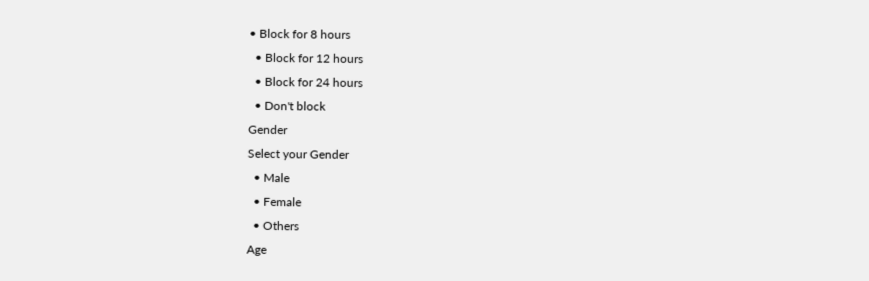• Block for 8 hours
  • Block for 12 hours
  • Block for 24 hours
  • Don't block
Gender
Select your Gender
  • Male
  • Female
  • Others
Age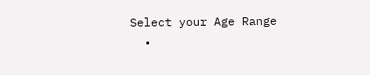Select your Age Range
  •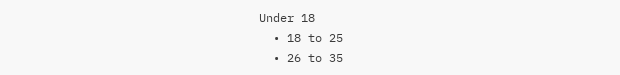Under 18
  • 18 to 25
  • 26 to 35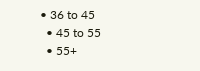• 36 to 45
  • 45 to 55
  • 55+